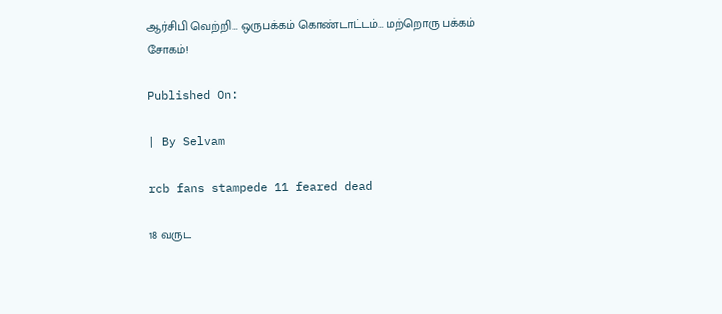ஆர்சிபி வெற்றி… ஒருபக்கம் கொண்டாட்டம்… மற்றொரு பக்கம் சோகம்!

Published On:

| By Selvam

rcb fans stampede 11 feared dead

18 வருட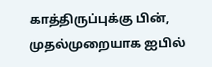காத்திருப்புக்கு பின், முதல்முறையாக ஐபில்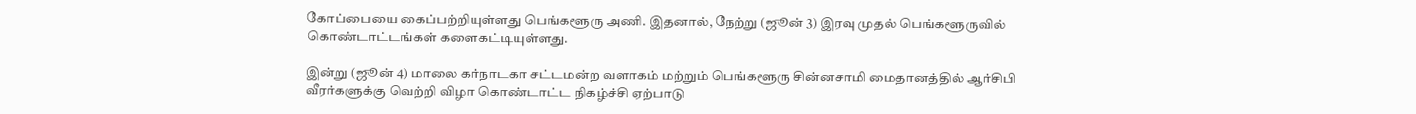கோப்பையை கைப்பற்றியுள்ளது பெங்களூரு அணி. இதனால், நேற்று (ஜூன் 3) இரவு முதல் பெங்களூருவில் கொண்டாட்டங்கள் களைகட்டியுள்ளது.

இன்று (ஜூன் 4) மாலை கர்நாடகா சட்டமன்ற வளாகம் மற்றும் பெங்களூரு சின்னசாமி மைதானத்தில் ஆர்சிபி வீரர்களுக்கு வெற்றி விழா கொண்டாட்ட நிகழ்ச்சி ஏற்பாடு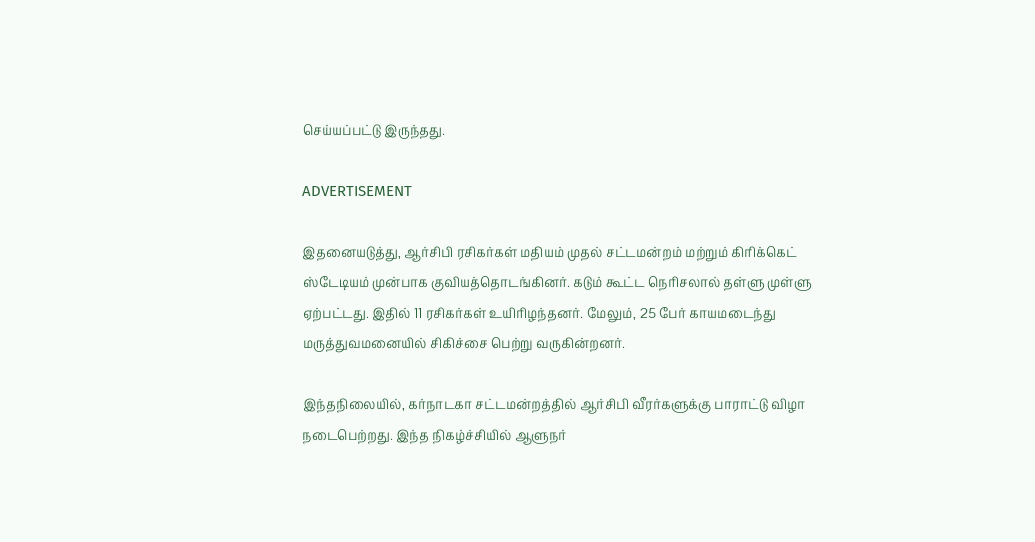செய்யப்பட்டு இருந்தது.

ADVERTISEMENT

இதனையடுத்து, ஆர்சிபி ரசிகர்கள் மதியம் முதல் சட்டமன்றம் மற்றும் கிரிக்கெட் ஸ்டேடியம் முன்பாக குவியத்தொடங்கினர். கடும் கூட்ட நெரிசலால் தள்ளு முள்ளு ஏற்பட்டது. இதில் 11 ரசிகர்கள் உயிரிழந்தனர். மேலும், 25 பேர் காயமடைந்து மருத்துவமனையில் சிகிச்சை பெற்று வருகின்றனர்.

இந்தநிலையில், கர்நாடகா சட்டமன்றத்தில் ஆர்சிபி வீரர்களுக்கு பாராட்டு விழா நடைபெற்றது. இந்த நிகழ்ச்சியில் ஆளுநர்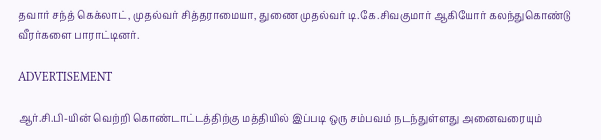தவார் சந்த் கெக்லாட், முதல்வர் சித்தராமையா, துணை முதல்வர் டி.கே.சிவகுமார் ஆகியோர் கலந்துகொண்டு வீரர்களை பாராட்டினர்.

ADVERTISEMENT

ஆர்.சி.பி-யின் வெற்றி கொண்டாட்டத்திற்கு மத்தியில் இப்படி ஒரு சம்பவம் நடந்துள்ளது அனைவரையும்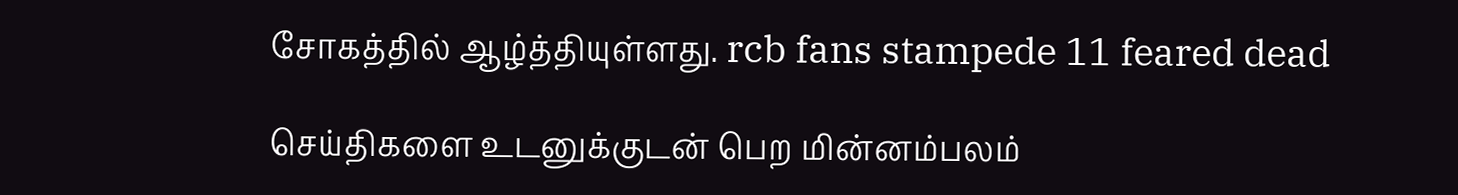சோகத்தில் ஆழ்த்தியுள்ளது. rcb fans stampede 11 feared dead

செய்திகளை உடனுக்குடன் பெற மின்னம்பலம்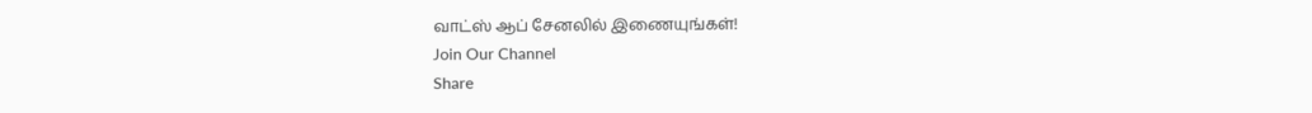வாட்ஸ் ஆப் சேனலில் இணையுங்கள்!
Join Our Channel
Share